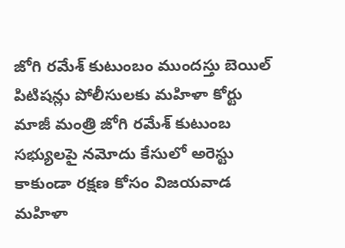జోగి రమేశ్ కుటుంబం ముందస్తు బెయిల్ పిటిషన్లు పోలీసులకు మహిళా కోర్టు
మాజీ మంత్రి జోగి రమేశ్ కుటుంబ సభ్యులపై నమోదు కేసులో అరెస్టు కాకుండా రక్షణ కోసం విజయవాడ మహిళా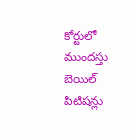కోర్టులో ముందస్తు బెయిల్ పిటిషన్లు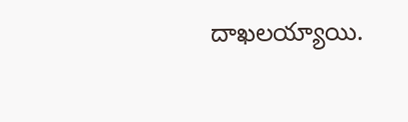దాఖలయ్యాయి.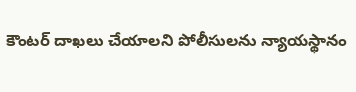కౌంటర్ దాఖలు చేయాలని పోలీసులను న్యాయస్థానం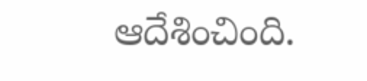ఆదేశించింది.